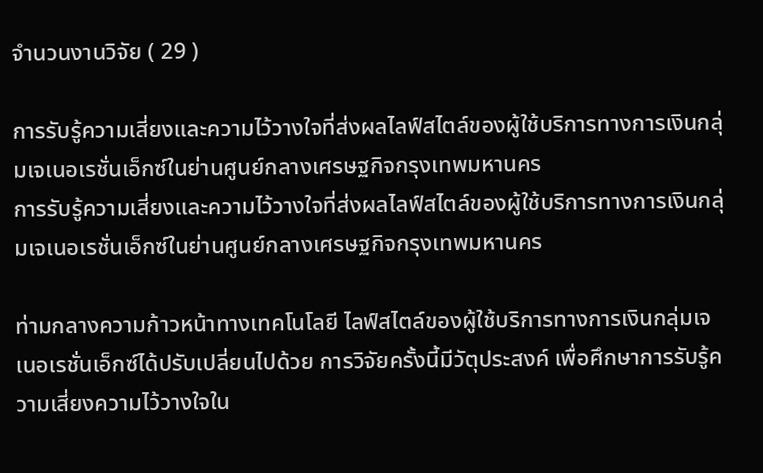จำนวนงานวิจัย ( 29 )

การรับรู้ความเสี่ยงและความไว้วางใจที่ส่งผลไลฟ์สไตล์ของผู้ใช้บริการทางการเงินกลุ่มเจเนอเรชั่นเอ็กซ์ในย่านศูนย์กลางเศรษฐกิจกรุงเทพมหานคร
การรับรู้ความเสี่ยงและความไว้วางใจที่ส่งผลไลฟ์สไตล์ของผู้ใช้บริการทางการเงินกลุ่มเจเนอเรชั่นเอ็กซ์ในย่านศูนย์กลางเศรษฐกิจกรุงเทพมหานคร

ท่ามกลางความก้าวหน้าทางเทคโนโลยี ไลฟ์สไตล์ของผู้ใช้บริการทางการเงินกลุ่มเจเนอเรชั่นเอ็กซ์ได้ปรับเปลี่ยนไปด้วย การวิจัยครั้งนี้มีวัตุประสงค์ เพื่อศึกษาการรับรู้ความเสี่ยงความไว้วางใจใน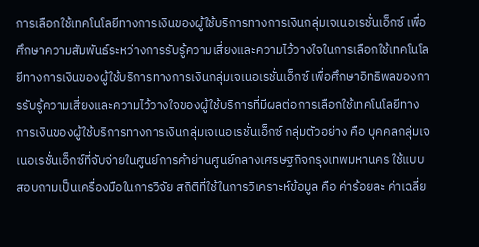การเลือกใช้เทคโนโลยีทางการเงินของผู้ใช้บริการทางการเงินกลุ่มเจเนอเรชั่นเอ็กซ์ เพื่อศึกษาความสัมพันธ์ระหว่างการรับรู้ความเสี่ยงและความไว้วางใจในการเลือกใช้เทคโนโลยีทางการเงินของผู้ใช้บริการทางการเงินกลุ่มเจเนอเรชั่นเอ็กซ์ เพื่อศึกษาอิทธิพลของการรับรู้ความเสี่ยงและความไว้วางใจของผู้ใช้บริการที่มีผลต่อการเลือกใช้เทคโนโลยีทางการเงินของผู้ใช้บริการทางการเงินกลุ่มเจเนอเรชั่นเอ็กซ์ กลุ่มตัวอย่าง คือ บุคคลกลุ่มเจเนอเรชั่นเอ็กซ์ที่จับจ่ายในศูนย์การค้าย่านศูนย์กลางเศรษฐกิจกรุงเทพมหานคร ใช้แบบสอบถามเป็นเครื่องมือในการวิจัย สถิติที่ใช้ในการวิเคราะห์ข้อมูล คือ ค่าร้อยละ ค่าเฉลี่ย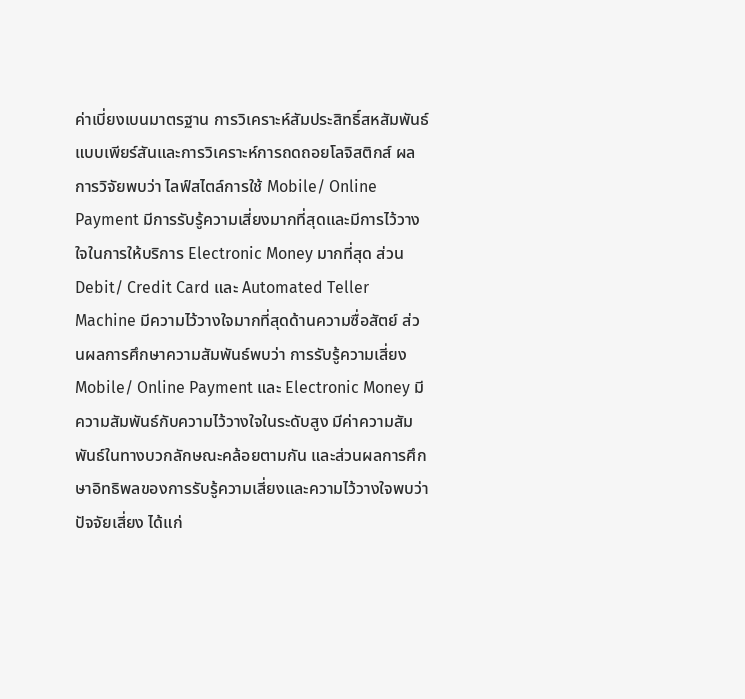ค่าเบี่ยงเบนมาตรฐาน การวิเคราะห์สัมประสิทธิ์สหสัมพันธ์แบบเพียร์สันและการวิเคราะห์การถดถอยโลจิสติกส์ ผลการวิจัยพบว่า ไลฟ์สไตล์การใช้ Mobile/ Online Payment มีการรับรู้ความเสี่ยงมากที่สุดและมีการไว้วางใจในการให้บริการ Electronic Money มากที่สุด ส่วน Debit/ Credit Card และ Automated Teller Machine มีความไว้วางใจมากที่สุดด้านความซื่อสัตย์ ส่วนผลการศึกษาความสัมพันธ์พบว่า การรับรู้ความเสี่ยง Mobile/ Online Payment และ Electronic Money มีความสัมพันธ์กับความไว้วางใจในระดับสูง มีค่าความสัมพันธ์ในทางบวกลักษณะคล้อยตามกัน และส่วนผลการศึกษาอิทธิพลของการรับรู้ความเสี่ยงและความไว้วางใจพบว่า ปัจจัยเสี่ยง ได้แก่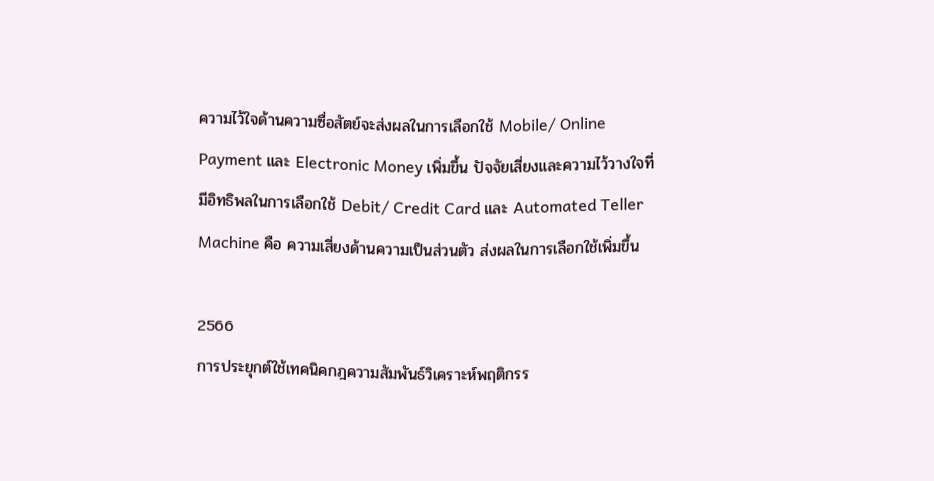ความไว้ใจด้านความซื่อสัตย์จะส่งผลในการเลือกใช้ Mobile/ Online Payment และ Electronic Money เพิ่มขึ้น ปัจจัยเสี่ยงและความไว้วางใจที่มีอิทธิพลในการเลือกใช้ Debit/ Credit Card และ Automated Teller Machine คือ ความเสี่ยงด้านความเป็นส่วนตัว ส่งผลในการเลือกใช้เพิ่มขึ้น

2566
การประยุกต์ใช้เทคนิคกฎความสัมพันธ์วิเคราะห์พฤติกรร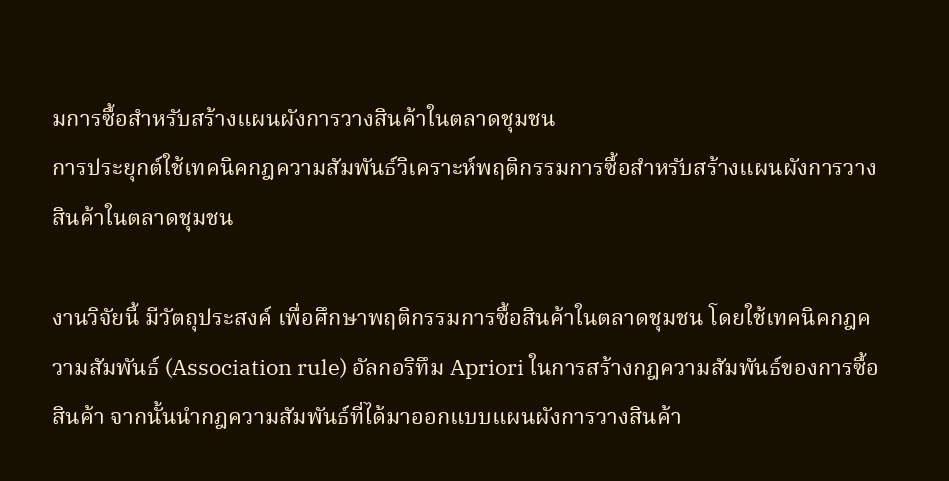มการซื้อสำหรับสร้างแผนผังการวางสินค้าในตลาดชุมชน
การประยุกต์ใช้เทคนิคกฎความสัมพันธ์วิเคราะห์พฤติกรรมการซื้อสำหรับสร้างแผนผังการวางสินค้าในตลาดชุมชน

งานวิจัยนี้ มีวัตถุประสงค์ เพื่อศึกษาพฤติกรรมการซื้อสินค้าในตลาดชุมชน โดยใช้เทคนิคกฎความสัมพันธ์ (Association rule) อัลกอริทึม Apriori ในการสร้างกฎความสัมพันธ์ของการซื้อสินค้า จากนั้นนำกฎความสัมพันธ์ที่ได้มาออกแบบแผนผังการวางสินค้า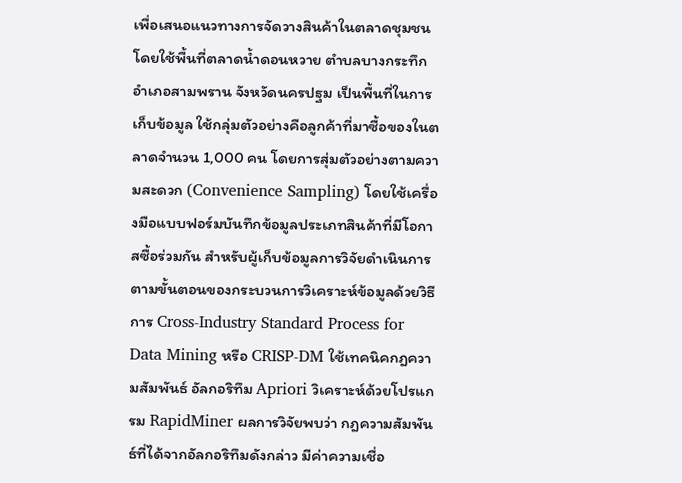เพื่อเสนอแนวทางการจัดวางสินค้าในตลาดชุมชน โดยใช้พื้นที่ตลาดน้ำดอนหวาย ตำบลบางกระทึก อำเภอสามพราน จังหวัดนครปฐม เป็นพื้นที่ในการเก็บข้อมูล ใช้กลุ่มตัวอย่างคือลูกค้าที่มาซื้อของในตลาดจำนวน 1,000 คน โดยการสุ่มตัวอย่างตามความสะดวก (Convenience Sampling) โดยใช้เครื่องมือแบบฟอร์มบันทึกข้อมูลประเภทสินค้าที่มีโอกาสซื้อร่วมกัน สำหรับผู้เก็บข้อมูลการวิจัยดำเนินการตามขั้นตอนของกระบวนการวิเคราะห์ข้อมูลด้วยวิธีการ Cross-Industry Standard Process for Data Mining หรือ CRISP-DM ใช้เทคนิคกฎความสัมพันธ์ อัลกอริทึม Apriori วิเคราะห์ด้วยโปรแกรม RapidMiner ผลการวิจัยพบว่า กฎความสัมพันธ์ที่ได้จากอัลกอริทึมดังกล่าว มีค่าความเชื่อ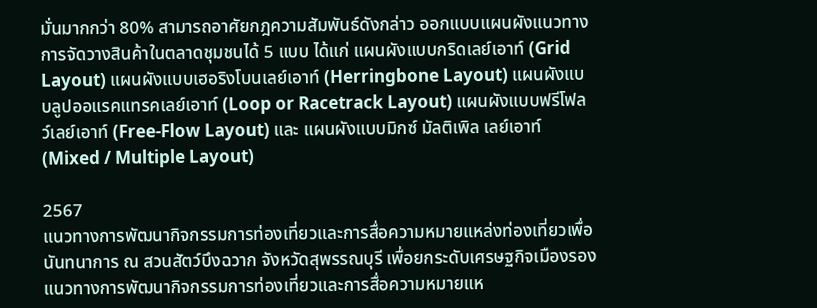มั่นมากกว่า 80% สามารถอาศัยกฎความสัมพันธ์ดังกล่าว ออกแบบแผนผังแนวทางการจัดวางสินค้าในตลาดชุมชนได้ 5 แบบ ได้แก่ แผนผังแบบกริดเลย์เอาท์ (Grid Layout) แผนผังแบบเฮอริงโบนเลย์เอาท์ (Herringbone Layout) แผนผังแบบลูปออแรคแทรคเลย์เอาท์ (Loop or Racetrack Layout) แผนผังแบบฟรีโฟลว์เลย์เอาท์ (Free-Flow Layout) และ แผนผังแบบมิกซ์ มัลติเพิล เลย์เอาท์ (Mixed / Multiple Layout)

2567
แนวทางการพัฒนากิจกรรมการท่องเที่ยวและการสื่อความหมายแหล่งท่องเที่ยวเพื่อนันทนาการ ณ สวนสัตว์บึงฉวาก จังหวัดสุพรรณบุรี เพื่อยกระดับเศรษฐกิจเมืองรอง
แนวทางการพัฒนากิจกรรมการท่องเที่ยวและการสื่อความหมายแห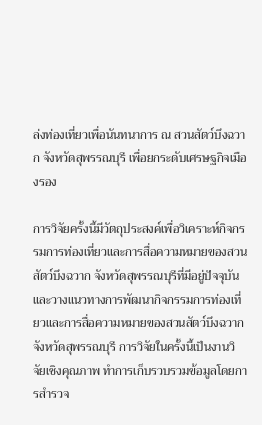ล่งท่องเที่ยวเพื่อนันทนาการ ณ สวนสัตว์บึงฉวาก จังหวัดสุพรรณบุรี เพื่อยกระดับเศรษฐกิจเมืองรอง

การวิจัยครั้งนี้มีวัตถุประสงค์เพื่อวิเคราะห์กิจกรรมการท่องเที่ยวและการสื่อความหมายของสวนสัตว์บึงฉวาก จังหวัดสุพรรณบุรีที่มีอยู่ปัจจุบัน และวางแนวทางการพัฒนากิจกรรมการท่องเที่ยวและการสื่อความหมายของสวนสัตว์บึงฉวาก จังหวัดสุพรรณบุรี การวิจัยในครั้งนี้เป็นงานวิจัยเชิงคุณภาพ ทำการเก็บรวบรวมข้อมูลโดยการสำรวจ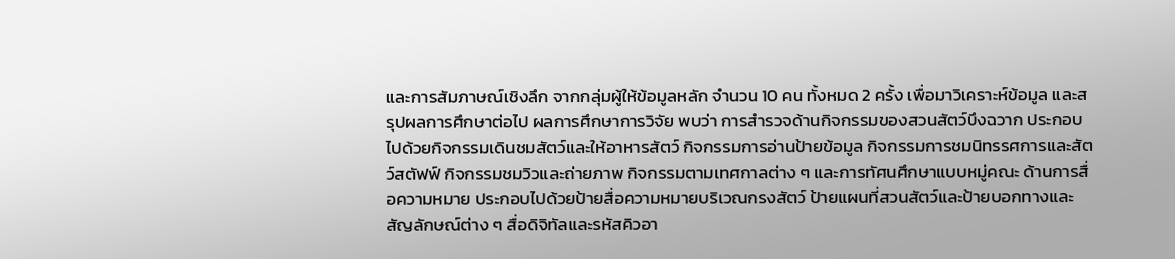และการสัมภาษณ์เชิงลึก จากกลุ่มผู้ให้ข้อมูลหลัก จำนวน 10 คน ทั้งหมด 2 ครั้ง เพื่อมาวิเคราะห์ข้อมูล และสรุปผลการศึกษาต่อไป ผลการศึกษาการวิจัย พบว่า การสำรวจด้านกิจกรรมของสวนสัตว์บึงฉวาก ประกอบไปด้วยกิจกรรมเดินชมสัตว์และให้อาหารสัตว์ กิจกรรมการอ่านป้ายข้อมูล กิจกรรมการชมนิทรรศการและสัตว์สตัฟฟ์ กิจกรรมชมวิวและถ่ายภาพ กิจกรรมตามเทศกาลต่าง ๆ และการทัศนศึกษาแบบหมู่คณะ ด้านการสื่อความหมาย ประกอบไปด้วยป้ายสื่อความหมายบริเวณกรงสัตว์ ป้ายแผนที่สวนสัตว์และป้ายบอกทางและสัญลักษณ์ต่าง ๆ สื่อดิจิทัลและรหัสคิวอา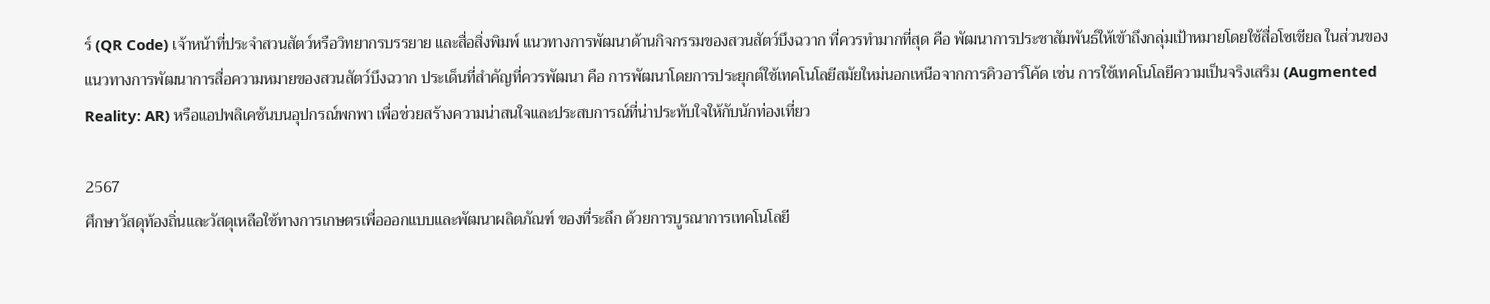ร์ (QR Code) เจ้าหน้าที่ประจำสวนสัตว์หรือวิทยากรบรรยาย และสื่อสิ่งพิมพ์ แนวทางการพัฒนาด้านกิจกรรมของสวนสัตว์บึงฉวาก ที่ควรทำมากที่สุด คือ พัฒนาการประชาสัมพันธ์ให้เข้าถึงกลุ่มเป้าหมายโดยใช้สื่อโซเชียล ในส่วนของแนวทางการพัฒนาการสื่อความหมายของสวนสัตว์บึงฉวาก ประเด็นที่สำคัญที่ควรพัฒนา คือ การพัฒนาโดยการประยุกต์ใช้เทคโนโลยีสมัยใหม่นอกเหนือจากการคิวอาร์โค้ด เช่น การใช้เทคโนโลยีความเป็นจริงเสริม (Augmented Reality: AR) หรือแอปพลิเคชันบนอุปกรณ์พกพา เพื่อช่วยสร้างความน่าสนใจและประสบการณ์ที่น่าประทับใจให้กับนักท่องเที่ยว

2567
ศึกษาวัสดุท้องถิ่นและวัสดุเหลือใช้ทางการเกษตรเพื่อออกแบบและพัฒนาผลิตภัณฑ์ ของที่ระลึก ด้วยการบูรณาการเทคโนโลยี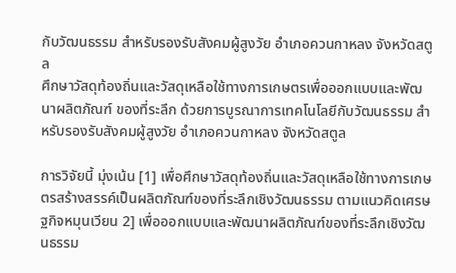กับวัฒนธรรม สำหรับรองรับสังคมผู้สูงวัย อำเภอควนกาหลง จังหวัดสตูล
ศึกษาวัสดุท้องถิ่นและวัสดุเหลือใช้ทางการเกษตรเพื่อออกแบบและพัฒนาผลิตภัณฑ์ ของที่ระลึก ด้วยการบูรณาการเทคโนโลยีกับวัฒนธรรม สำหรับรองรับสังคมผู้สูงวัย อำเภอควนกาหลง จังหวัดสตูล

การวิจัยนี้ มุ่งเน้น [1] เพื่อศึกษาวัสดุท้องถิ่นและวัสดุเหลือใช้ทางการเกษตรสร้างสรรค์เป็นผลิตภัณฑ์ของที่ระลึกเชิงวัฒนธรรม ตามแนวคิดเศรษฐกิจหมุนเวียน 2] เพื่อออกแบบและพัฒนาผลิตภัณฑ์ของที่ระลึกเชิงวัฒนธรรม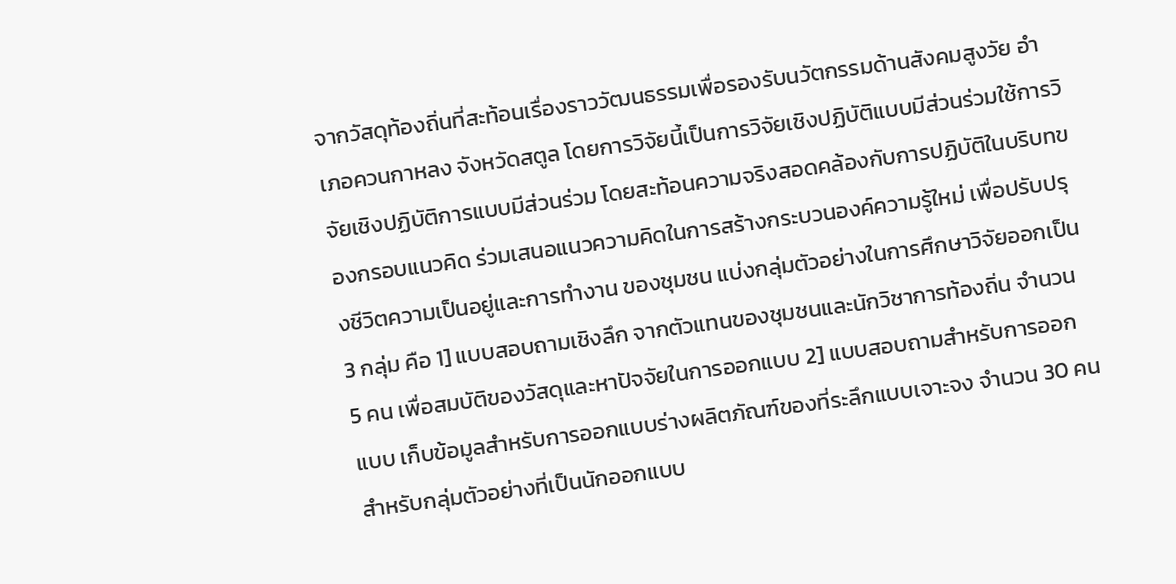จากวัสดุท้องถิ่นที่สะท้อนเรื่องราววัฒนธรรมเพื่อรองรับนวัตกรรมด้านสังคมสูงวัย อำเภอควนกาหลง จังหวัดสตูล โดยการวิจัยนี้เป็นการวิจัยเชิงปฏิบัติแบบมีส่วนร่วมใช้การวิจัยเชิงปฏิบัติการแบบมีส่วนร่วม โดยสะท้อนความจริงสอดคล้องกับการปฏิบัติในบริบทของกรอบแนวคิด ร่วมเสนอแนวความคิดในการสร้างกระบวนองค์ความรู้ใหม่ เพื่อปรับปรุงชีวิตความเป็นอยู่และการทำงาน ของชุมชน แบ่งกลุ่มตัวอย่างในการศึกษาวิจัยออกเป็น 3 กลุ่ม คือ 1] แบบสอบถามเชิงลึก จากตัวแทนของชุมชนและนักวิชาการท้องถิ่น จำนวน 5 คน เพื่อสมบัติของวัสดุและหาปัจจัยในการออกแบบ 2] แบบสอบถามสำหรับการออกแบบ เก็บข้อมูลสำหรับการออกแบบร่างผลิตภัณฑ์ของที่ระลึกแบบเจาะจง จำนวน 30 คน สำหรับกลุ่มตัวอย่างที่เป็นนักออกแบบ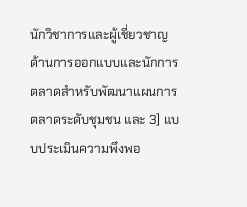นักวิชาการและผู้เชี่ยวชาญด้านการออกแบบและนักการตลาดสำหรับพัฒนาแผนการตลาดระดับชุมชน และ 3] แบบประเมินความพึงพอ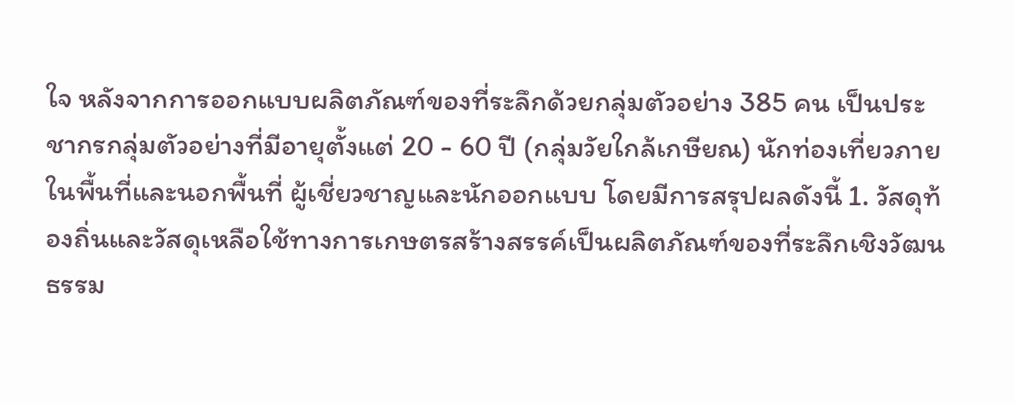ใจ หลังจากการออกแบบผลิตภัณฑ์ของที่ระลึกด้วยกลุ่มตัวอย่าง 385 คน เป็นประชากรกลุ่มตัวอย่างที่มีอายุตั้งแต่ 20 - 60 ปี (กลุ่มวัยใกล้เกษียณ) นักท่องเที่ยวภายในพื้นที่และนอกพื้นที่ ผู้เชี่ยวชาญและนักออกแบบ โดยมีการสรุปผลดังนี้ 1. วัสดุท้องถิ่นและวัสดุเหลือใช้ทางการเกษตรสร้างสรรค์เป็นผลิตภัณฑ์ของที่ระลึกเชิงวัฒนธรรม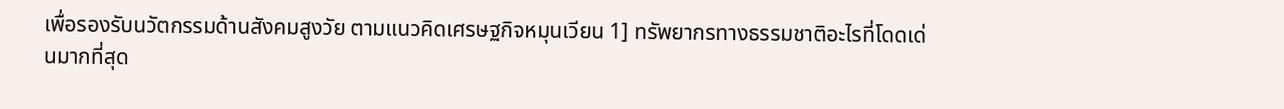เพื่อรองรับนวัตกรรมด้านสังคมสูงวัย ตามแนวคิดเศรษฐกิจหมุนเวียน 1] ทรัพยากรทางธรรมชาติอะไรที่โดดเด่นมากที่สุด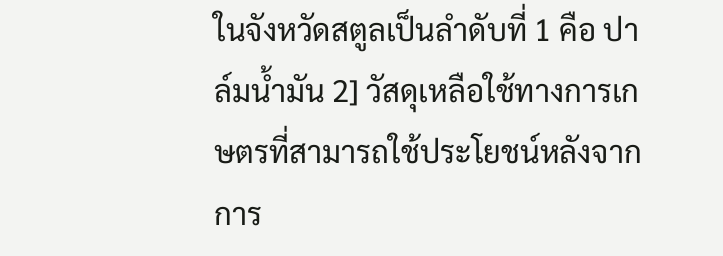ในจังหวัดสตูลเป็นลำดับที่ 1 คือ ปาล์มน้ำมัน 2] วัสดุเหลือใช้ทางการเกษตรที่สามารถใช้ประโยชน์หลังจากการ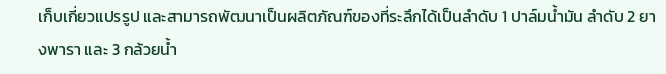เก็บเกี่ยวแปรรูป และสามารถพัฒนาเป็นผลิตภัณฑ์ของที่ระลึกได้เป็นลำดับ 1 ปาล์มน้ำมัน ลำดับ 2 ยางพารา และ 3 กล้วยน้ำ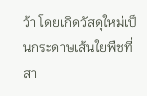ว้า โดยเกิดวัสดุใหม่เป็นกระดาษเส้นใยพืชที่สา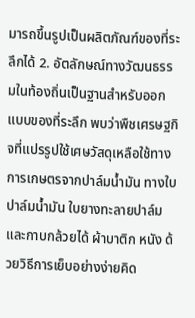มารถขึ้นรูปเป็นผลิตภัณฑ์ของที่ระลึกได้ 2. อัตลักษณ์ทางวัฒนธรรมในท้องถิ่นเป็นฐานสำหรับออกแบบของที่ระลึก พบว่าพืชเศรษฐกิจที่แปรรูปใช้เศษวัสดุเหลือใช้ทางการเกษตรจากปาล์มน้ำมัน ทางใบปาล์มน้ำมัน ใบยางทะลายปาล์ม และกาบกล้วยได้ ผ้าบาติก หนัง ด้วยวิธีการเย็บอย่างง่ายคิด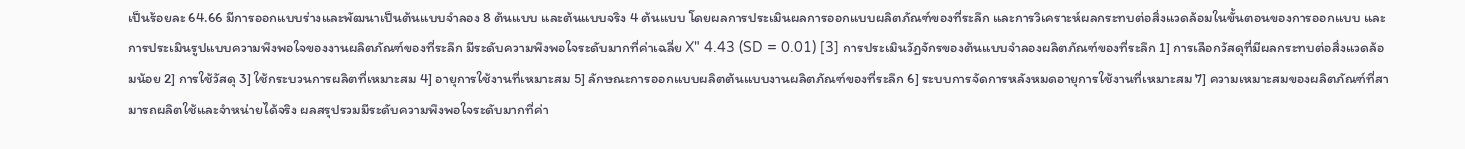เป็นร้อยละ 64.66 มีการออกแบบร่างและพัฒนาเป็นต้นแบบจำลอง 8 ต้นแบบ และต้นแบบจริง 4 ต้นแบบ โดยผลการประเมินผลการออกแบบผลิตภัณฑ์ของที่ระลึก และการวิเคราะห์ผลกระทบต่อสิ่งแวดล้อมในขั้นตอนของการออกแบบ และการประเมินรูปแบบความพึงพอใจของงานผลิตภัณฑ์ของที่ระลึก มีระดับความพึงพอใจระดับมากที่ค่าเฉลี่ย X" 4.43 (SD = 0.01) [3] การประเมินวัฏจักรของต้นแบบจำลองผลิตภัณฑ์ของที่ระลึก 1] การเลือกวัสดุที่มีผลกระทบต่อสิ่งแวดล้อมน้อย 2] การใช้วัสดุ 3] ใช้กระบวนการผลิตที่เหมาะสม 4] อายุการใช้งานที่เหมาะสม 5] ลักษณะการออกแบบผลิตต้นแบบงานผลิตภัณฑ์ของที่ระลึก 6] ระบบการจัดการหลังหมดอายุการใช้งานที่เหมาะสม 7] ความเหมาะสมของผลิตภัณฑ์ที่สามารถผลิตใช้และจำหน่ายได้จริง ผลสรุปรวมมีระดับความพึงพอใจระดับมากที่ค่า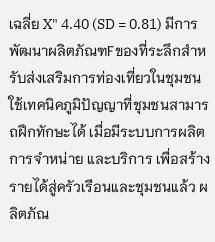เฉลี่ย X" 4.40 (SD = 0.81) มีการพัฒนาผลิตภัณฑFของที่ระลึกสำหรับส่งเสริมการท่องเที่ยวในชุมชนใช้เทคนิคภูมิปัญญาที่ชุมชนสามารถฝึกทักษะได้ เมื่อมีระบบการผลิต การจำหน่าย และบริการ เพื่อสร้างรายได้สู่ครัวเรือนและชุมชนแล้ว ผลิตภัณ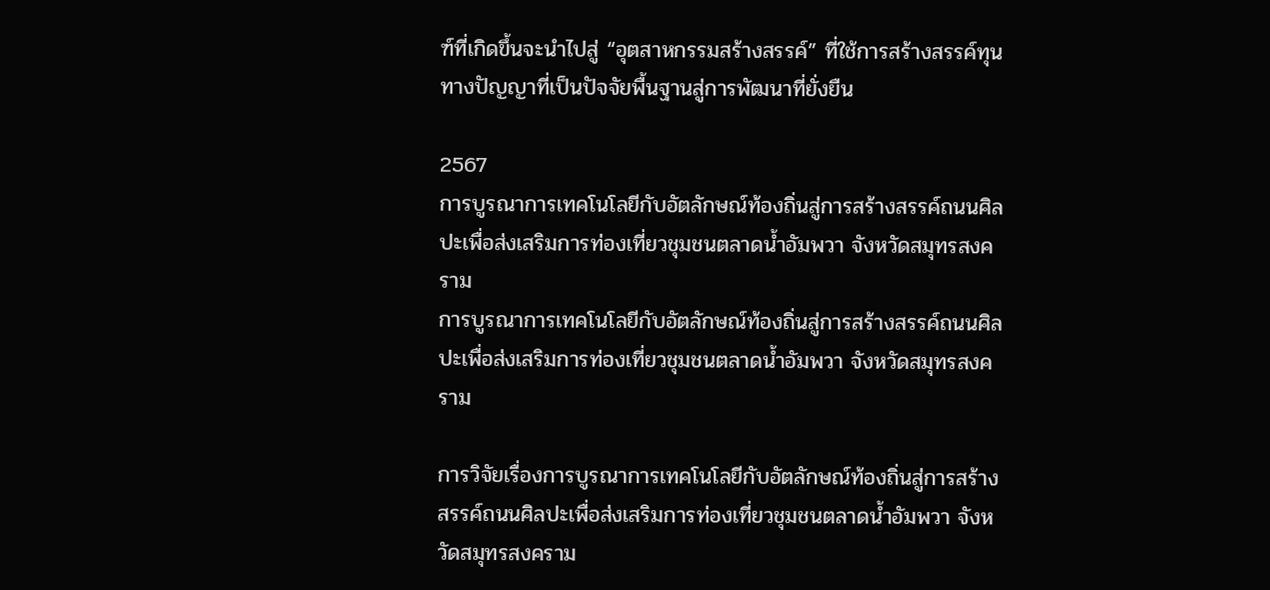ฑ์ที่เกิดขึ้นจะนำไปสู่ “อุตสาหกรรมสร้างสรรค์” ที่ใช้การสร้างสรรค์ทุนทางปัญญาที่เป็นปัจจัยพื้นฐานสู่การพัฒนาที่ยั่งยืน

2567
การบูรณาการเทคโนโลยีกับอัตลักษณ์ท้องถิ่นสู่การสร้างสรรค์ถนนศิลปะเพื่อส่งเสริมการท่องเที่ยวชุมชนตลาดน้ำอัมพวา จังหวัดสมุทรสงคราม
การบูรณาการเทคโนโลยีกับอัตลักษณ์ท้องถิ่นสู่การสร้างสรรค์ถนนศิลปะเพื่อส่งเสริมการท่องเที่ยวชุมชนตลาดน้ำอัมพวา จังหวัดสมุทรสงคราม

การวิจัยเรื่องการบูรณาการเทคโนโลยีกับอัตลักษณ์ท้องถิ่นสู่การสร้างสรรค์ถนนศิลปะเพื่อส่งเสริมการท่องเที่ยวชุมชนตลาดน้ำอัมพวา จังหวัดสมุทรสงคราม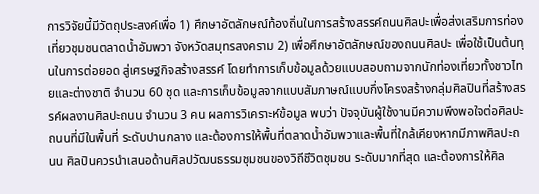การวิจัยนี้มีวัตถุประสงค์เพื่อ 1) ศึกษาอัตลักษณ์ท้องถิ่นในการสร้างสรรค์ถนนศิลปะเพื่อส่งเสริมการท่องเที่ยวชุมชนตลาดน้ำอัมพวา จังหวัดสมุทรสงคราม 2) เพื่อศึกษาอัตลักษณ์ของถนนศิลปะ เพื่อใช้เป็นต้นทุนในการต่อยอด สู่เศรษฐกิจสร้างสรรค์ โดยทำการเก็บข้อมูลด้วยแบบสอบถามจากนักท่องเที่ยวทั้งชาวไทยและต่างชาติ จำนวน 60 ชุด และการเก็บข้อมูลจากแบบสัมภาษณ์แบบกึ่งโครงสร้างกลุ่มศิลปินที่สร้างสรรค์ผลงานศิลปะถนน จำนวน 3 คน ผลการวิเคราะห์ข้อมูล พบว่า ปัจจุบันผู้ใช้งานมีความพึงพอใจต่อศิลปะถนนที่มีในพื้นที่ ระดับปานกลาง และต้องการให้พื้นที่ตลาดน้ำอัมพวาและพื้นที่ใกล้เคียงหากมีภาพศิลปะถนน ศิลปินควรนำเสนอด้านศิลปวัฒนธรรมชุมชนของวิถีชีวิตชุมชน ระดับมากที่สุด และต้องการให้ศิล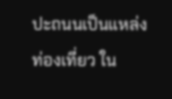ปะถนนเป็นแหล่งท่องเที่ยว ใน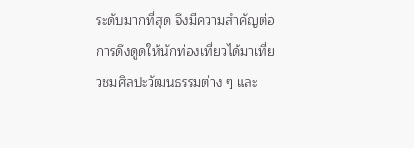ระดับมากที่สุด จึงมีความสำคัญต่อการดึงดูดให้นักท่องเที่ยวได้มาเที่ยวชมศิลปะวัฒนธรรมต่าง ๆ และ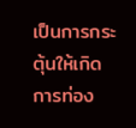เป็นการกระตุ้นให้เกิดการท่อง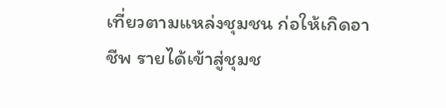เที่ยวตามแหล่งชุมชน ก่อให้เกิดอาชีพ รายได้เข้าสู่ชุมช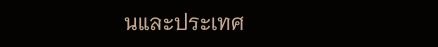นและประเทศ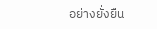อย่างยั่งยืน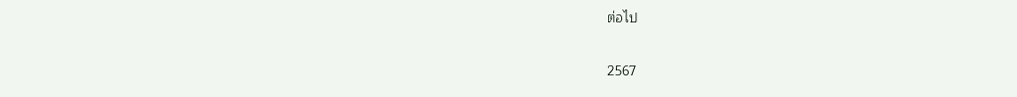ต่อไป

2567